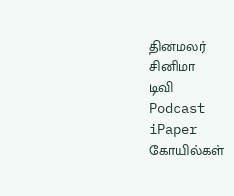தினமலர்
சினிமா
டிவி
Podcast
iPaper
கோயில்கள்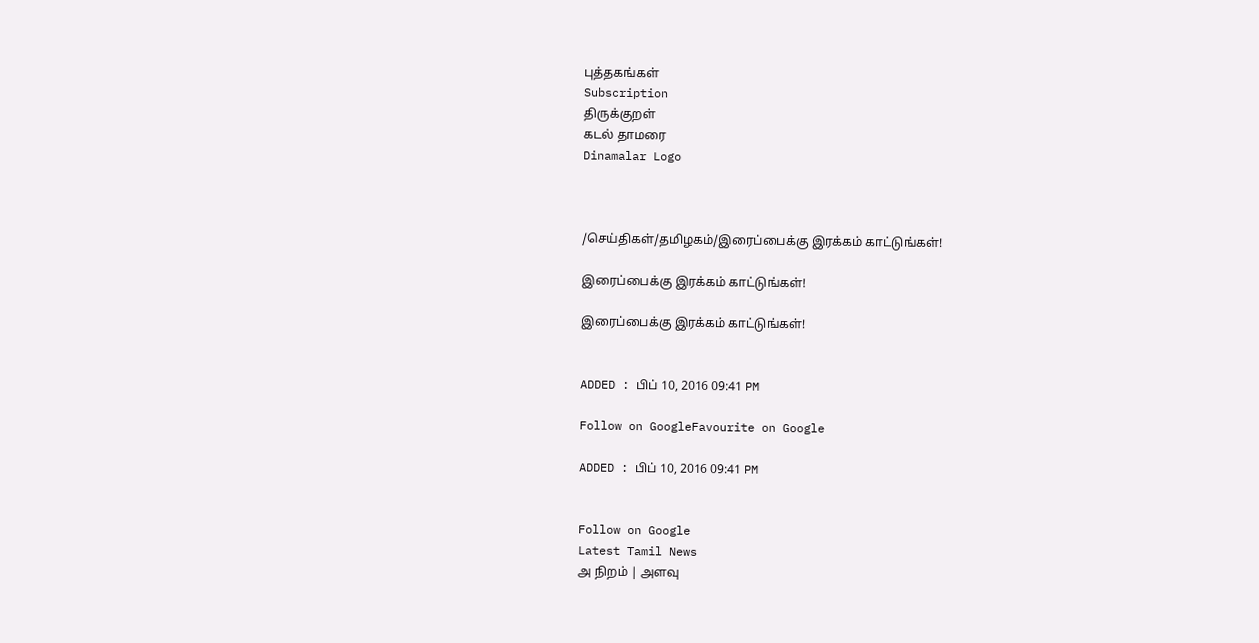புத்தகங்கள்
Subscription
திருக்குறள்
கடல் தாமரை
Dinamalar Logo



/செய்திகள்/தமிழகம்/இரைப்பைக்கு இரக்கம் காட்டுங்கள்!

இரைப்பைக்கு இரக்கம் காட்டுங்கள்!

இரைப்பைக்கு இரக்கம் காட்டுங்கள்!


ADDED : பிப் 10, 2016 09:41 PM

Follow on GoogleFavourite on Google

ADDED : பிப் 10, 2016 09:41 PM


Follow on Google
Latest Tamil News
அ நிறம் | அளவு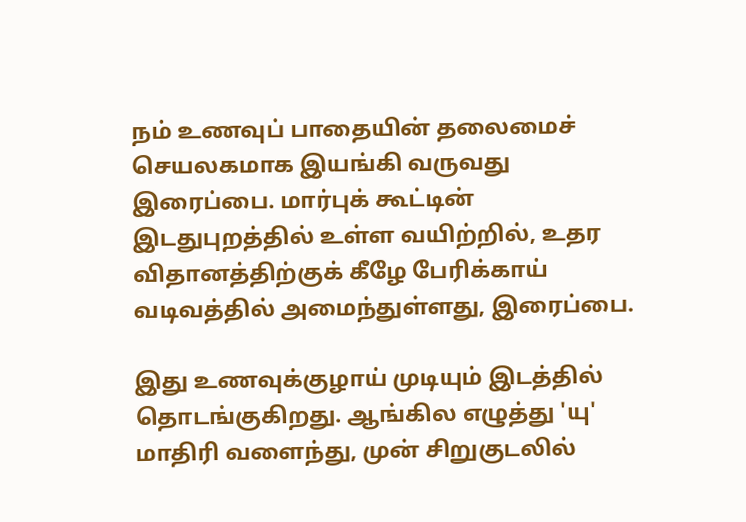நம் உணவுப் பாதையின் தலைமைச் செயலகமாக இயங்கி வருவது இரைப்பை. மார்புக் கூட்டின் இடதுபுறத்தில் உள்ள வயிற்றில், உதர விதானத்திற்குக் கீழே பேரிக்காய் வடிவத்தில் அமைந்துள்ளது, இரைப்பை.

இது உணவுக்குழாய் முடியும் இடத்தில் தொடங்குகிறது. ஆங்கில எழுத்து 'யு' மாதிரி வளைந்து, முன் சிறுகுடலில்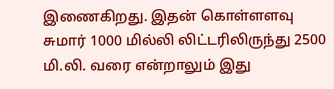இணைகிறது. இதன் கொள்ளளவு சுமார் 1000 மில்லி லிட்டரிலிருந்து 2500 மி.லி. வரை என்றாலும் இது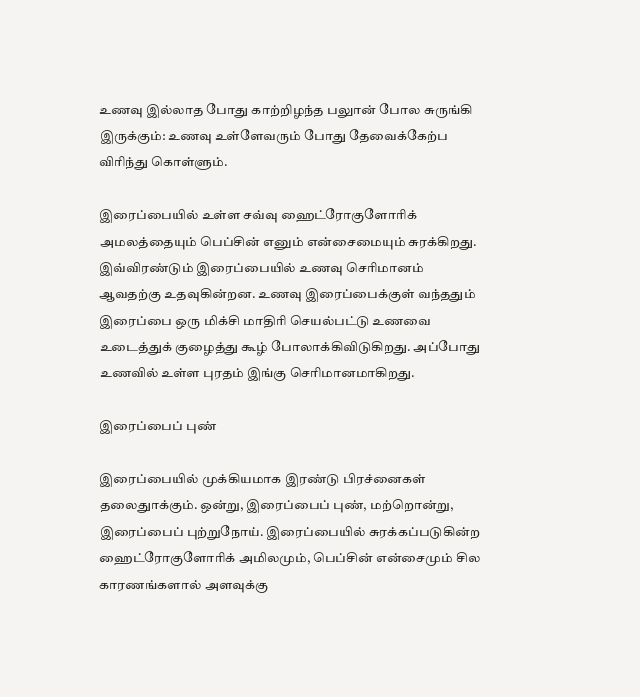உணவு இல்லாத போது காற்றிழந்த பலுான் போல சுருங்கி இருக்கும்: உணவு உள்ளேவரும் போது தேவைக்கேற்ப விரிந்து கொள்ளும்.

இரைப்பையில் உள்ள சவ்வு ஹைட்ரோகுளோரிக் அமலத்தையும் பெப்சின் எனும் என்சைமையும் சுரக்கிறது. இவ்விரண்டும் இரைப்பையில் உணவு செரிமானம் ஆவதற்கு உதவுகின்றன. உணவு இரைப்பைக்குள் வந்ததும் இரைப்பை ஒரு மிக்சி மாதிரி செயல்பட்டு உணவை உடைத்துக் குழைத்து கூழ் போலாக்கிவிடுகிறது. அப்போது உணவில் உள்ள புரதம் இங்கு செரிமானமாகிறது.

இரைப்பைப் புண்

இரைப்பையில் முக்கியமாக இரண்டு பிரச்னைகள் தலைதுாக்கும். ஒன்று, இரைப்பைப் புண், மற்றொன்று, இரைப்பைப் புற்றுநோய். இரைப்பையில் சுரக்கப்படுகின்ற ஹைட்ரோகுளோரிக் அமிலமும், பெப்சின் என்சைமும் சில காரணங்களால் அளவுக்கு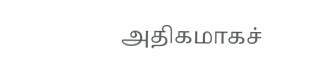அதிகமாகச்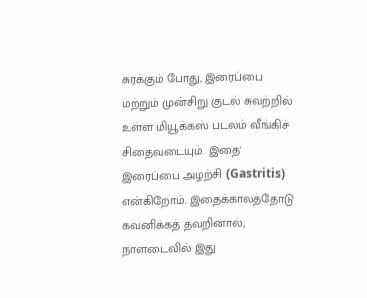சுரக்கும் போது, இரைப்பை மற்றும் முன்சிறு குடல் சுவற்றில் உள்ள மியூக்கஸ் படலம் வீங்கிச் சிதைவடையும். இதை' இரைப்பை அழற்சி (Gastritis) என்கிறோம். இதைக்காலத்தோடு கவனிக்கத் தவறினால், நாளடைவில் இது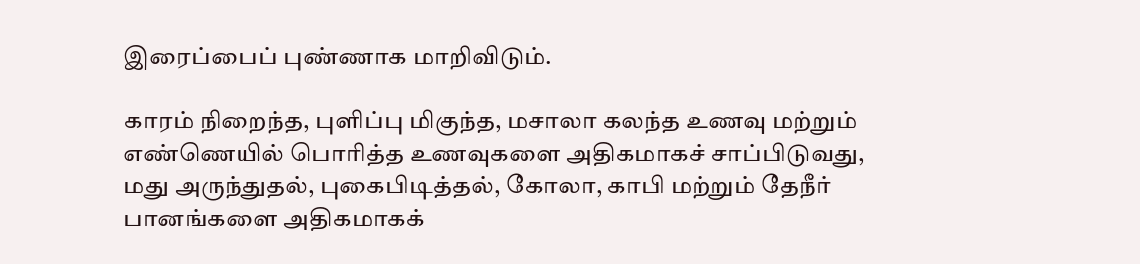இரைப்பைப் புண்ணாக மாறிவிடும்.

காரம் நிறைந்த, புளிப்பு மிகுந்த, மசாலா கலந்த உணவு மற்றும் எண்ணெயில் பொரித்த உணவுகளை அதிகமாகச் சாப்பிடுவது, மது அருந்துதல், புகைபிடித்தல், கோலா, காபி மற்றும் தேநீர் பானங்களை அதிகமாகக்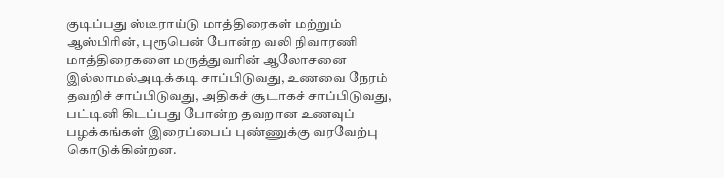குடிப்பது ஸ்டீராய்டு மாத்திரைகள் மற்றும் ஆஸ்பிரின், புரூபென் போன்ற வலி நிவாரணி மாத்திரைகளை மருத்துவரின் ஆலோசனை இல்லாமல்அடிக்கடி சாப்பிடுவது, உணவை நேரம் தவறிச் சாப்பிடுவது, அதிகச் சூடாகச் சாப்பிடுவது, பட்டினி கிடப்பது போன்ற தவறான உணவுப் பழக்கங்கள் இரைப்பைப் புண்ணுக்கு வரவேற்பு கொடுக்கின்றன.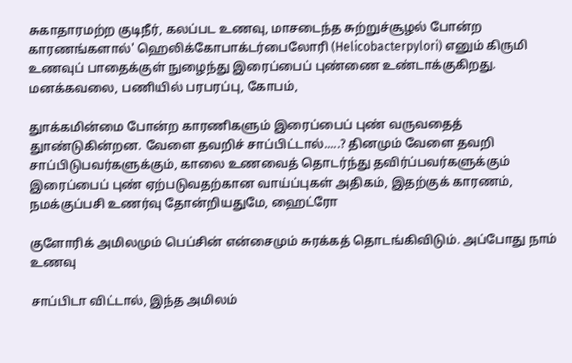சுகாதாரமற்ற குடிநீர், கலப்பட உணவு, மாசடைந்த சுற்றுச்சூழல் போன்ற காரணங்களால்' ஹெலிக்கோபாக்டர்பைலோரி (Helicobacterpylori) எனும் கிருமி உணவுப் பாதைக்குள் நுழைந்து இரைப்பைப் புண்ணை உண்டாக்குகிறது. மனக்கவலை, பணியில் பரபரப்பு, கோபம்,

துாக்கமின்மை போன்ற காரணிகளும் இரைப்பைப் புண் வருவதைத் துாண்டுகின்றன. வேளை தவறிச் சாப்பிட்டால்.....? தினமும் வேளை தவறி சாப்பிடுபவர்களுக்கும், காலை உணவைத் தொடர்ந்து தவிர்ப்பவர்களுக்கும் இரைப்பைப் புண் ஏற்படுவதற்கான வாய்ப்புகள் அதிகம், இதற்குக் காரணம், நமக்குப்பசி உணர்வு தோன்றியதுமே, ஹைட்ரோ

குளோரிக் அமிலமும் பெப்சின் என்சைமும் சுரக்கத் தொடங்கிவிடும். அப்போது நாம் உணவு

சாப்பிடா விட்டால், இந்த அமிலம்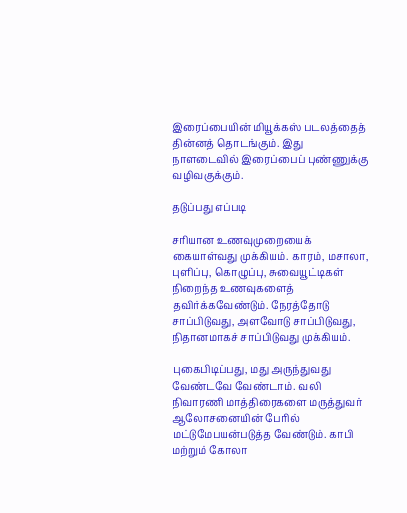இரைப்பையின் மியூக்கஸ் படலத்தைத் தின்னத் தொடங்கும். இது நாளடைவில் இரைப்பைப் புண்ணுக்கு வழிவகுக்கும்.

தடுப்பது எப்படி

சரியான உணவுமுறையைக் கையாள்வது முக்கியம். காரம், மசாலா, புளிப்பு, கொழுப்பு, சுவையூட்டிகள் நிறைந்த உணவுகளைத் தவிர்க்கவேண்டும். நேரத்தோடு சாப்பிடுவது, அளவோடு சாப்பிடுவது, நிதானமாகச் சாப்பிடுவது முக்கியம்.

புகைபிடிப்பது, மது அருந்துவது வேண்டவே வேண்டாம். வலி நிவாரணி மாத்திரைகளை மருத்துவர் ஆலோசனையின் பேரில் மட்டுமேபயன்படுத்த வேண்டும். காபி மற்றும் கோலா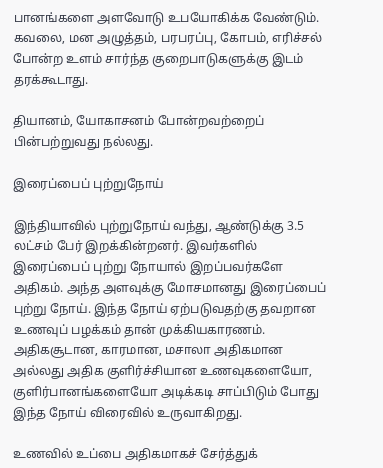பானங்களை அளவோடு உபயோகிக்க வேண்டும். கவலை, மன அழுத்தம், பரபரப்பு, கோபம், எரிச்சல் போன்ற உளம் சார்ந்த குறைபாடுகளுக்கு இடம் தரக்கூடாது.

தியானம், யோகாசனம் போன்றவற்றைப் பின்பற்றுவது நல்லது.

இரைப்பைப் புற்றுநோய்

இந்தியாவில் புற்றுநோய் வந்து, ஆண்டுக்கு 3.5 லட்சம் பேர் இறக்கின்றனர். இவர்களில் இரைப்பைப் புற்று நோயால் இறப்பவர்களே அதிகம். அந்த அளவுக்கு மோசமானது இரைப்பைப் புற்று நோய். இந்த நோய் ஏற்படுவதற்கு தவறான உணவுப் பழக்கம் தான் முக்கியகாரணம். அதிகசூடான, காரமான, மசாலா அதிகமான அல்லது அதிக குளிர்ச்சியான உணவுகளையோ, குளிர்பானங்களையோ அடிக்கடி சாப்பிடும் போது இந்த நோய் விரைவில் உருவாகிறது.

உணவில் உப்பை அதிகமாகச் சேர்த்துக்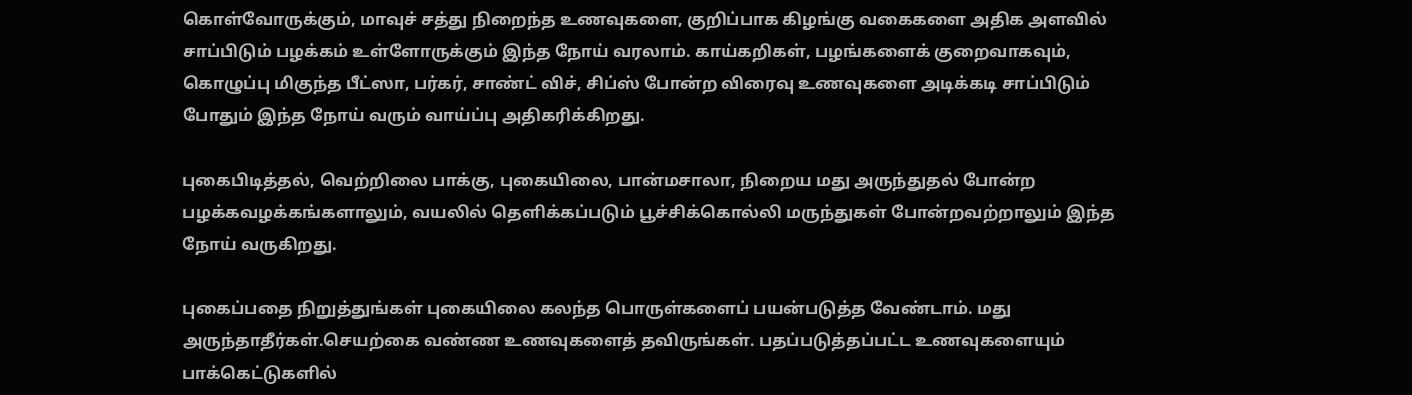கொள்வோருக்கும், மாவுச் சத்து நிறைந்த உணவுகளை, குறிப்பாக கிழங்கு வகைகளை அதிக அளவில் சாப்பிடும் பழக்கம் உள்ளோருக்கும் இந்த நோய் வரலாம். காய்கறிகள், பழங்களைக் குறைவாகவும், கொழுப்பு மிகுந்த பீட்ஸா, பர்கர், சாண்ட் விச், சிப்ஸ் போன்ற விரைவு உணவுகளை அடிக்கடி சாப்பிடும் போதும் இந்த நோய் வரும் வாய்ப்பு அதிகரிக்கிறது.

புகைபிடித்தல், வெற்றிலை பாக்கு, புகையிலை, பான்மசாலா, நிறைய மது அருந்துதல் போன்ற பழக்கவழக்கங்களாலும், வயலில் தெளிக்கப்படும் பூச்சிக்கொல்லி மருந்துகள் போன்றவற்றாலும் இந்த நோய் வருகிறது.

புகைப்பதை நிறுத்துங்கள் புகையிலை கலந்த பொருள்களைப் பயன்படுத்த வேண்டாம். மது அருந்தாதீர்கள்.செயற்கை வண்ண உணவுகளைத் தவிருங்கள். பதப்படுத்தப்பட்ட உணவுகளையும் பாக்கெட்டுகளில்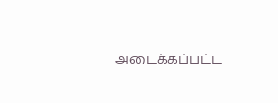அடைக்கப்பட்ட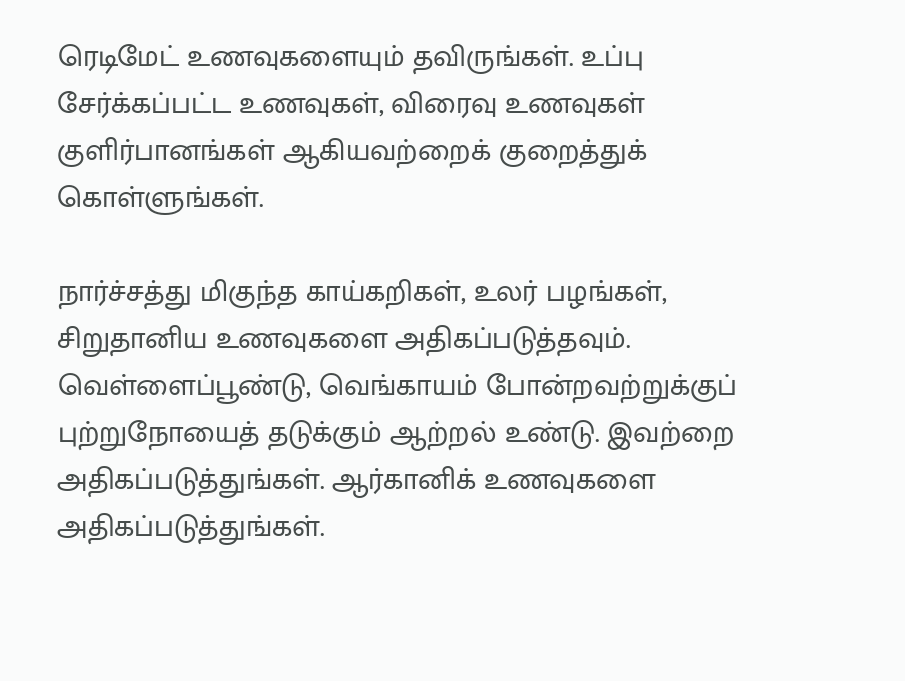ரெடிமேட் உணவுகளையும் தவிருங்கள். உப்பு சேர்க்கப்பட்ட உணவுகள், விரைவு உணவுகள் குளிர்பானங்கள் ஆகியவற்றைக் குறைத்துக் கொள்ளுங்கள்.

நார்ச்சத்து மிகுந்த காய்கறிகள், உலர் பழங்கள், சிறுதானிய உணவுகளை அதிகப்படுத்தவும். வெள்ளைப்பூண்டு, வெங்காயம் போன்றவற்றுக்குப் புற்றுநோயைத் தடுக்கும் ஆற்றல் உண்டு. இவற்றை அதிகப்படுத்துங்கள். ஆர்கானிக் உணவுகளை அதிகப்படுத்துங்கள்.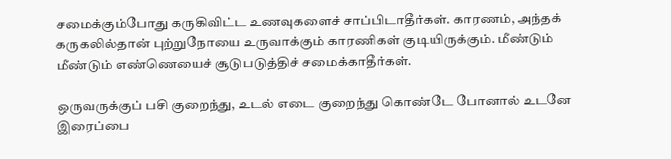சமைக்கும்போது கருகிவிட்ட உணவுகளைச் சாப்பிடாதீர்கள். காரணம், அந்தக் கருகலில்தான் புற்றுநோயை உருவாக்கும் காரணிகள் குடியிருக்கும். மீண்டும் மீண்டும் எண்ணெயைச் சூடுபடுத்திச் சமைக்காதீர்கள்.

ஒருவருக்குப் பசி குறைந்து, உடல் எடை குறைந்து கொண்டே போனால் உடனே இரைப்பை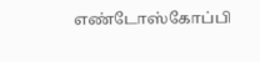எண்டோஸ்கோப்பி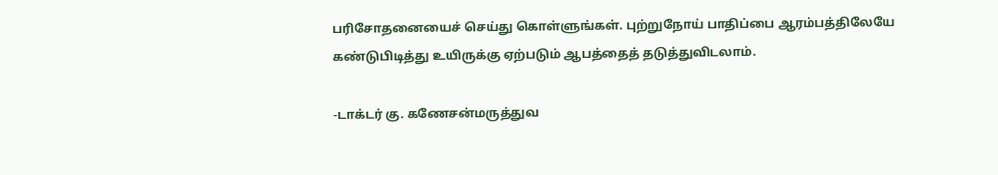பரிசோதனையைச் செய்து கொள்ளுங்கள். புற்றுநோய் பாதிப்பை ஆரம்பத்திலேயே கண்டுபிடித்து உயிருக்கு ஏற்படும் ஆபத்தைத் தடுத்துவிடலாம்.

-டாக்டர் கு. கணேசன்மருத்துவ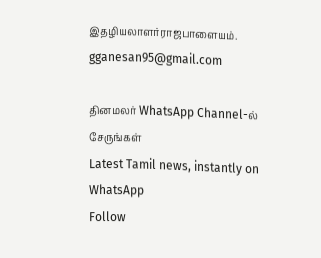இதழியலாளர்ராஜபாளையம். gganesan95@gmail.com

தினமலர் WhatsApp Channel-ல் சேருங்கள்
Latest Tamil news, instantly on WhatsApp
Follow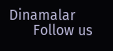Dinamalar
      Follow us